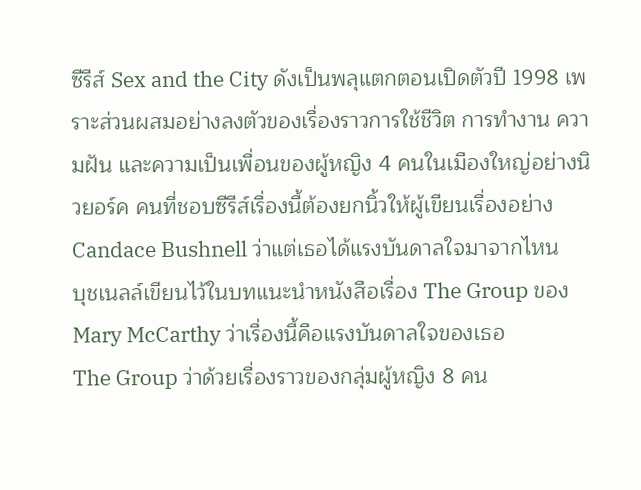ซีรีส์ Sex and the City ดังเป็นพลุแตกตอนเปิดตัวปี 1998 เพราะส่วนผสมอย่างลงตัวของเรื่องราวการใช้ชีวิต การทำงาน ความฝัน และความเป็นเพื่อนของผู้หญิง 4 คนในเมืองใหญ่อย่างนิวยอร์ค คนที่ชอบซีรีส์เรื่องนี้ต้องยกนิ้วให้ผู้เขียนเรื่องอย่าง Candace Bushnell ว่าแต่เธอได้แรงบันดาลใจมาจากไหน
บุชเนลล์เขียนไว้ในบทแนะนำหนังสือเรื่อง The Group ของ Mary McCarthy ว่าเรื่องนี้คือแรงบันดาลใจของเธอ
The Group ว่าด้วยเรื่องราวของกลุ่มผู้หญิง 8 คน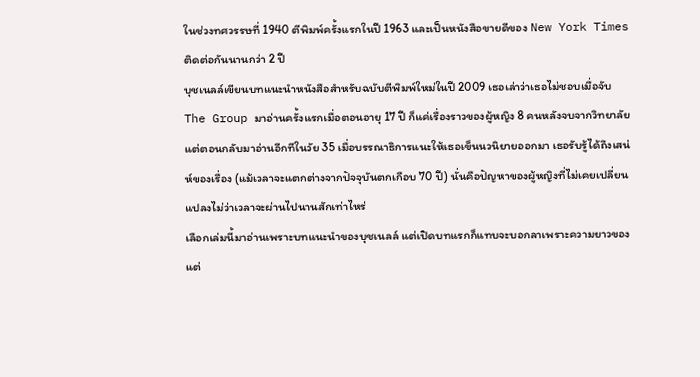ในช่วงทศวรรษที่ 1940 ตีพิมพ์ครั้งแรกในปี 1963 และเป็นหนังสือขายดีของ New York Times ติดต่อกันนานกว่า 2 ปี
บุชเนลล์เขียนบทแนะนำหนังสือสำหรับฉบับตีพิมพ์ใหม่ในปี 2009 เธอเล่าว่าเธอไม่ชอบเมื่อจับ The Group มาอ่านครั้งแรกเมื่อตอนอายุ 17 ปี ก็แค่เรื่องราวของผู้หญิง 8 คนหลังจบจากวิทยาลัย แต่ตอนกลับมาอ่านอีกทีในวัย 35 เมื่อบรรณาธิการแนะให้เธอเข็นนวนิยายออกมา เธอรับรู้ได้ถึงเสน่ห์ของเรื่อง (แม้เวลาจะแตกต่างจากปัจจุบันตกเกือบ 70 ปี) นั่นคือปัญหาของผู้หญิงที่ไม่เคยเปลี่ยนแปลงไม่ว่าเวลาจะผ่านไปนานสักเท่าไหร่
เลือกเล่มนี้มาอ่านเพราะบทแนะนำของบุชเนลล์ แต่เปิดบทแรกก็แทบจะบอกลาเพราะความยาวของแต่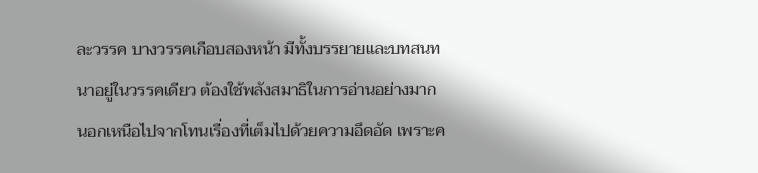ละวรรค บางวรรคเกือบสองหน้า มีทั้งบรรยายและบทสนทนาอยู่ในวรรคเดียว ต้องใช้พลังสมาธิในการอ่านอย่างมาก นอกเหนือไปจากโทนเรื่องที่เต็มไปด้วยความอึดอัด เพราะค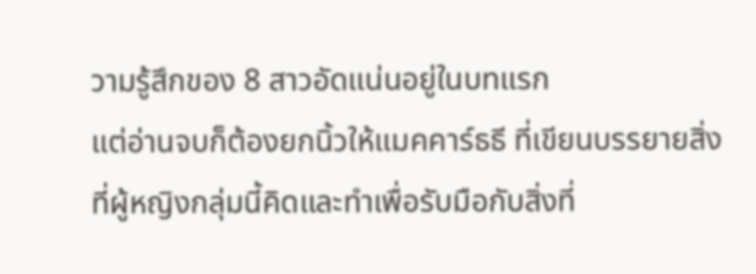วามรู้สึกของ 8 สาวอัดแน่นอยู่ในบทแรก
แต่อ่านจบก็ต้องยกนิ้วให้แมคคาร์ธธี ที่เขียนบรรยายสิ่งที่ผู้หญิงกลุ่มนี้คิดและทำเพื่อรับมือกับสิ่งที่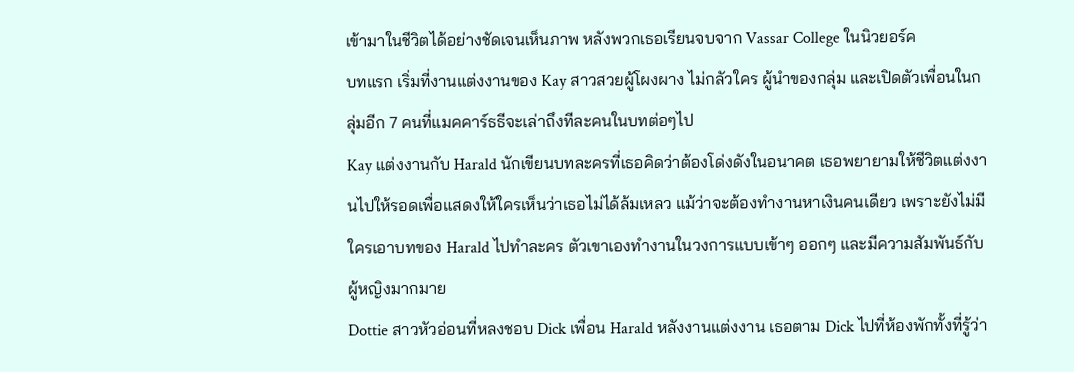เข้ามาในชีวิตได้อย่างชัดเจนเห็นภาพ หลังพวกเธอเรียนจบจาก Vassar College ในนิวยอร์ค
บทแรก เริ่มที่งานแต่งงานของ Kay สาวสวยผู้โผงผาง ไม่กลัวใคร ผู้นำของกลุ่ม และเปิดตัวเพื่อนในกลุ่มอีก 7 คนที่แมคคาร์ธธีจะเล่าถึงทีละคนในบทต่อๆไป
Kay แต่งงานกับ Harald นักเขียนบทละครที่เธอคิดว่าต้องโด่งดังในอนาคต เธอพยายามให้ชีวิตแต่งงานไปให้รอดเพื่อแสดงให้ใครเห็นว่าเธอไม่ได้ล้มเหลว แม้ว่าจะต้องทำงานหาเงินคนเดียว เพราะยังไม่มีใครเอาบทของ Harald ไปทำละคร ตัวเขาเองทำงานในวงการแบบเข้าๆ ออกๆ และมีความสัมพันธ์กับผู้หญิงมากมาย
Dottie สาวหัวอ่อนที่หลงชอบ Dick เพื่อน Harald หลังงานแต่งงาน เธอตาม Dick ไปที่ห้องพักทั้งที่รู้ว่า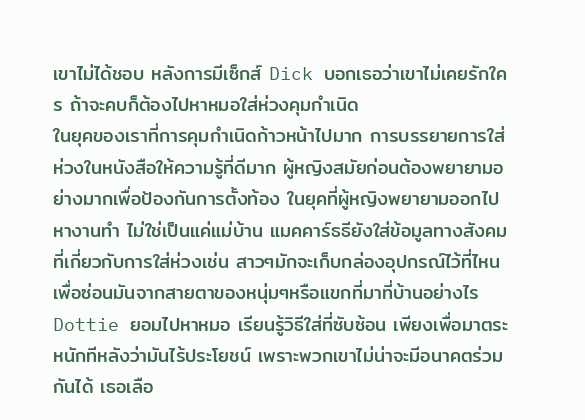เขาไม่ได้ชอบ หลังการมีเซ็กส์ Dick บอกเธอว่าเขาไม่เคยรักใคร ถ้าจะคบก็ต้องไปหาหมอใส่ห่วงคุมกำเนิด
ในยุคของเราที่การคุมกำเนิดก้าวหน้าไปมาก การบรรยายการใส่ห่วงในหนังสือให้ความรู้ที่ดีมาก ผู้หญิงสมัยก่อนต้องพยายามอย่างมากเพื่อป้องกันการตั้งท้อง ในยุคที่ผู้หญิงพยายามออกไปหางานทำ ไม่ใช่เป็นแค่แม่บ้าน แมคคาร์ธธียังใส่ข้อมูลทางสังคมที่เกี่ยวกับการใส่ห่วงเช่น สาวๆมักจะเก็บกล่องอุปกรณ์ไว้ที่ไหน เพื่อซ่อนมันจากสายตาของหนุ่มๆหรือแขกที่มาที่บ้านอย่างไร
Dottie ยอมไปหาหมอ เรียนรู้วิธีใส่ที่ซับซ้อน เพียงเพื่อมาตระหนักทีหลังว่ามันไร้ประโยชน์ เพราะพวกเขาไม่น่าจะมีอนาคตร่วมกันได้ เธอเลือ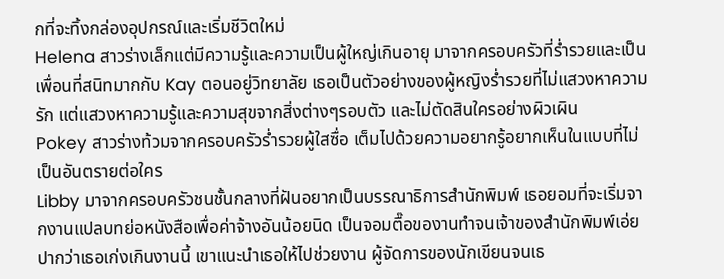กที่จะทิ้งกล่องอุปกรณ์และเริ่มชีวิตใหม่
Helena สาวร่างเล็กแต่มีความรู้และความเป็นผู้ใหญ่เกินอายุ มาจากครอบครัวที่ร่ำรวยและเป็นเพื่อนที่สนิทมากกับ Kay ตอนอยู่วิทยาลัย เธอเป็นตัวอย่างของผู้หญิงร่ำรวยที่ไม่แสวงหาความรัก แต่แสวงหาความรู้และความสุขจากสิ่งต่างๆรอบตัว และไม่ตัดสินใครอย่างผิวเผิน
Pokey สาวร่างท้วมจากครอบครัวร่ำรวยผู้ใสซื่อ เต็มไปด้วยความอยากรู้อยากเห็นในแบบที่ไม่เป็นอันตรายต่อใคร
Libby มาจากครอบครัวชนชั้นกลางที่ฝันอยากเป็นบรรณาธิการสำนักพิมพ์ เธอยอมที่จะเริ่มจากงานแปลบทย่อหนังสือเพื่อค่าจ้างอันน้อยนิด เป็นจอมตื๊อของานทำจนเจ้าของสำนักพิมพ์เอ่ยปากว่าเธอเก่งเกินงานนี้ เขาแนะนำเธอให้ไปช่วยงาน ผู้จัดการของนักเขียนจนเธ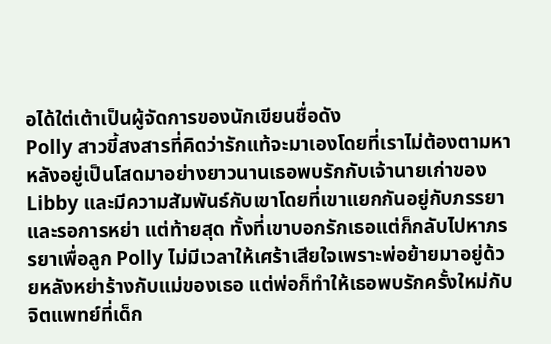อได้ใต่เต้าเป็นผู้จัดการของนักเขียนชื่อดัง
Polly สาวขี้สงสารที่คิดว่ารักแท้จะมาเองโดยที่เราไม่ต้องตามหา หลังอยู่เป็นโสดมาอย่างยาวนานเธอพบรักกับเจ้านายเก่าของ Libby และมีความสัมพันธ์กับเขาโดยที่เขาแยกกันอยู่กับภรรยาและรอการหย่า แต่ท้ายสุด ทั้งที่เขาบอกรักเธอแต่ก็กลับไปหาภรรยาเพื่อลูก Polly ไม่มีเวลาให้เศร้าเสียใจเพราะพ่อย้ายมาอยู่ด้วยหลังหย่าร้างกับแม่ของเธอ แต่พ่อก็ทำให้เธอพบรักครั้งใหม่กับจิตแพทย์ที่เด็ก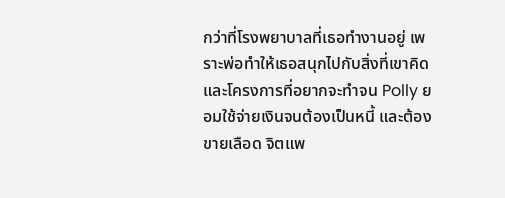กว่าที่โรงพยาบาลที่เธอทำงานอยู่ เพราะพ่อทำให้เธอสนุกไปกับสิ่งที่เขาคิดและโครงการที่อยากจะทำจน Polly ยอมใช้จ่ายเงินจนต้องเป็นหนี้ และต้องขายเลือด จิตแพ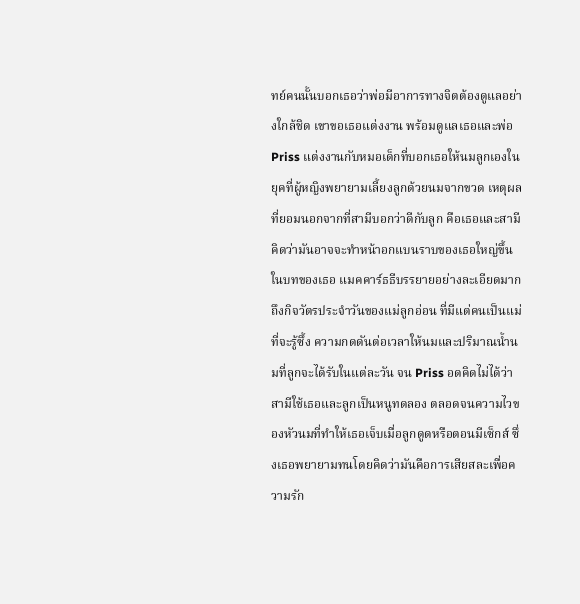ทย์คนนั้นบอกเธอว่าพ่อมีอาการทางจิตต้องดูแลอย่างใกล้ชิด เขาขอเธอแต่งงาน พร้อมดูแลเธอและพ่อ
Priss แต่งงานกับหมอเด็กที่บอกเธอให้นมลูกเองในยุคที่ผู้หญิงพยายามเลี้ยงลูกด้วยนมจากขวด เหตุผลที่ยอมนอกจากที่สามีบอกว่าดีกับลูก คือเธอและสามีคิดว่ามันอาจจะทำหน้าอกแบนราบของเธอใหญ่ขึ้น
ในบทของเธอ แมคคาร์ธธีบรรยายอย่างละเอียดมากถึงกิจวัตรประจำวันของแม่ลูกอ่อน ที่มีแต่คนเป็นแม่ที่จะรู้ซึ้ง ความกดดันต่อเวลาให้นมและปริมาณน้ำนมที่ลูกจะได้รับในแต่ละวัน จน Priss อดคิดไม่ได้ว่าสามีใช้เธอและลูกเป็นหนูทดลอง ตลอดจนความไวของหัวนมที่ทำให้เธอเจ็บเมื่อลูกดูดหรือตอนมีเซ็กส์ ซึ่งเธอพยายามทนโดยคิดว่ามันคือการเสียสละเพื่อความรัก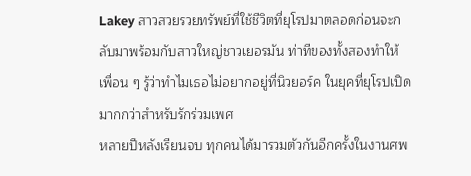Lakey สาวสวยรวยทรัพย์ที่ใช้ชีวิตที่ยุโรปมาตลอดก่อนจะกลับมาพร้อมกับสาวใหญ่ชาวเยอรมัน ท่าทีของทั้งสองทำให้เพื่อน ๆ รู้ว่าทำไมเธอไม่อยากอยู่ที่นิวยอร์ค ในยุคที่ยุโรปเปิดมากกว่าสำหรับรักร่วมเพศ
หลายปีหลังเรียนจบ ทุกคนได้มารวมตัวกันอีกครั้งในงานศพ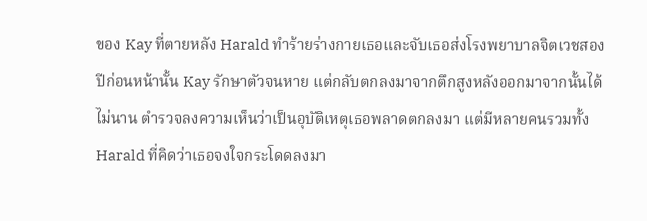ของ Kay ที่ตายหลัง Harald ทำร้ายร่างกายเธอและจับเธอส่งโรงพยาบาลจิตเวชสองปีก่อนหน้านั้น Kay รักษาตัวจนหาย แต่กลับตกลงมาจากตึกสูงหลังออกมาจากนั้นได้ไม่นาน ตำรวจลงความเห็นว่าเป็นอุบัติเหตุเธอพลาดตกลงมา แต่มีหลายคนรวมทั้ง Harald ที่คิดว่าเธอจงใจกระโดดลงมา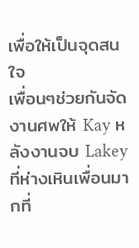เพื่อให้เป็นจุดสนใจ
เพื่อนๆช่วยกันจัดงานศพให้ Kay หลังงานจบ Lakey ที่ห่างเหินเพื่อนมากที่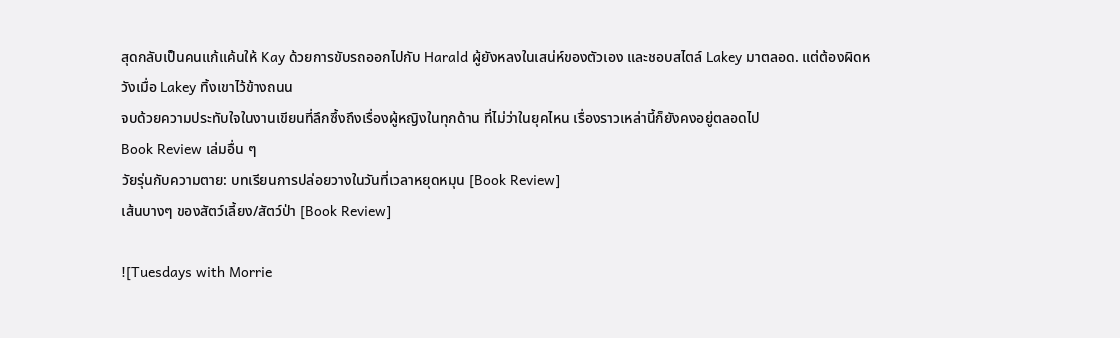สุดกลับเป็นคนแก้แค้นให้ Kay ด้วยการขับรถออกไปกับ Harald ผู้ยังหลงในเสน่ห์ของตัวเอง และชอบสไตล์ Lakey มาตลอด. แต่ต้องผิดหวังเมื่อ Lakey ทิ้งเขาไว้ข้างถนน
จบด้วยความประทับใจในงานเขียนที่ลึกซึ้งถึงเรื่องผู้หญิงในทุกด้าน ที่ไม่ว่าในยุคไหน เรื่องราวเหล่านี้ก็ยังคงอยู่ตลอดไป
Book Review เล่มอื่น ๆ
วัยรุ่นกับความตาย: บทเรียนการปล่อยวางในวันที่เวลาหยุดหมุน [Book Review]
เส้นบางๆ ของสัตว์เลี้ยง/สัตว์ป่า [Book Review]

![Tuesdays with Morrie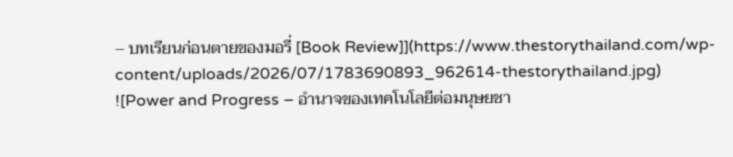– บทเรียนก่อนตายของมอรี่ [Book Review]](https://www.thestorythailand.com/wp-content/uploads/2026/07/1783690893_962614-thestorythailand.jpg)
![Power and Progress – อำนาจของเทคโนโลยีต่อมนุษยชา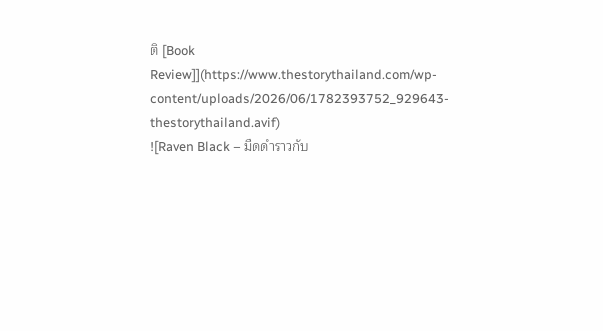ติ [Book Review]](https://www.thestorythailand.com/wp-content/uploads/2026/06/1782393752_929643-thestorythailand.avif)
![Raven Black – มืดดำราวกับ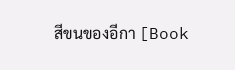สีขนของอีกา [Book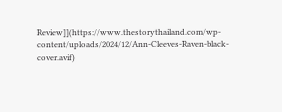Review]](https://www.thestorythailand.com/wp-content/uploads/2024/12/Ann-Cleeves-Raven-black-cover.avif)